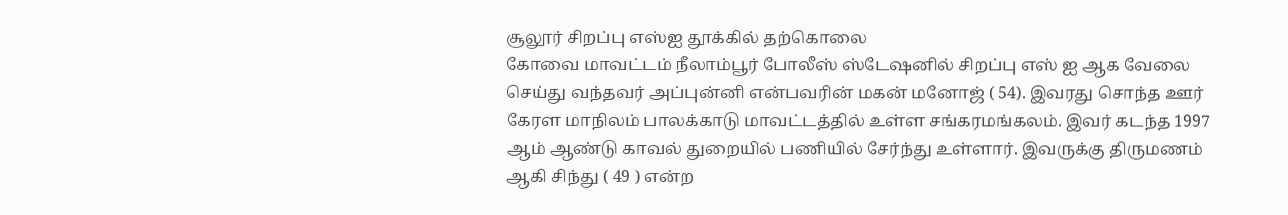சூலூர் சிறப்பு எஸ்ஐ தூக்கில் தற்கொலை
கோவை மாவட்டம் நீலாம்பூர் போலீஸ் ஸ்டேஷனில் சிறப்பு எஸ் ஐ ஆக வேலை செய்து வந்தவர் அப்புன்னி என்பவரின் மகன் மனோஜ் ( 54). இவரது சொந்த ஊர் கேரள மாநிலம் பாலக்காடு மாவட்டத்தில் உள்ள சங்கரமங்கலம். இவர் கடந்த 1997 ஆம் ஆண்டு காவல் துறையில் பணியில் சேர்ந்து உள்ளார். இவருக்கு திருமணம் ஆகி சிந்து ( 49 ) என்ற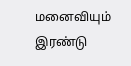மனைவியும் இரண்டு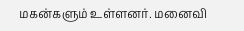மகன்களும் உள்ளனர். மனைவி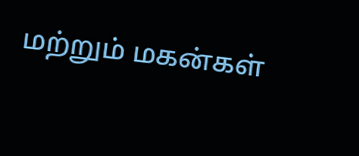மற்றும் மகன்கள்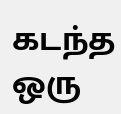கடந்த ஒரு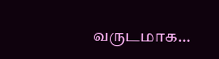வருடமாக…